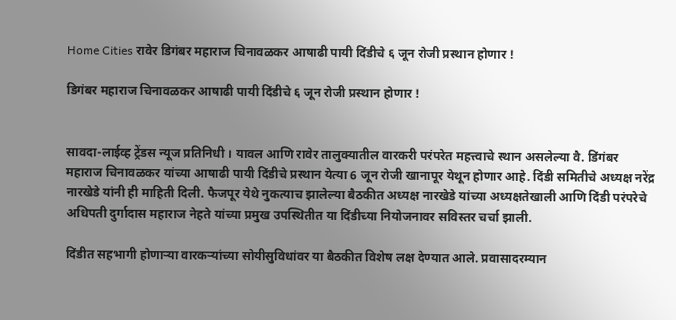Home Cities रावेर डिगंबर महाराज चिनावळकर आषाढी पायी दिंडीचे ६ जून रोजी प्रस्थान होणार !

डिगंबर महाराज चिनावळकर आषाढी पायी दिंडीचे ६ जून रोजी प्रस्थान होणार !


सावदा-लाईव्ह ट्रेंडस न्यूज प्रतिनिधी । यावल आणि रावेर तालुक्यातील वारकरी परंपरेत महत्त्वाचे स्थान असलेल्या वै. डिंगंबर महाराज चिनावळकर यांच्या आषाढी पायी दिंडीचे प्रस्थान येत्या 6 जून रोजी खानापूर येथून होणार आहे. दिंडी समितीचे अध्यक्ष नरेंद्र नारखेडे यांनी ही माहिती दिली. फैजपूर येथे नुकत्याच झालेल्या बैठकीत अध्यक्ष नारखेडे यांच्या अध्यक्षतेखाली आणि दिंडी परंपरेचे अधिपती दुर्गादास महाराज नेहते यांच्या प्रमुख उपस्थितीत या दिंडीच्या नियोजनावर सविस्तर चर्चा झाली.

दिंडीत सहभागी होणाऱ्या वारकऱ्यांच्या सोयीसुविधांवर या बैठकीत विशेष लक्ष देण्यात आले. प्रवासादरम्यान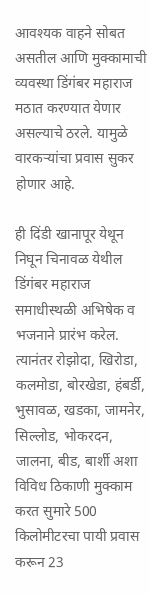आवश्यक वाहने सोबत असतील आणि मुक्कामाची व्यवस्था डिंगंबर महाराज मठात करण्यात येणार असल्याचे ठरले. यामुळे वारकऱ्यांचा प्रवास सुकर होणार आहे.

ही दिंडी खानापूर येथून निघून चिनावळ येथील डिंगंबर महाराज समाधीस्थळी अभिषेक व भजनाने प्रारंभ करेल. त्यानंतर रोझोदा, खिरोडा, कलमोडा, बोरखेडा, हंबर्डी, भुसावळ, खडका, जामनेर, सिल्लोड, भोकरदन, जालना, बीड, बार्शी अशा विविध ठिकाणी मुक्काम करत सुमारे 500 किलोमीटरचा पायी प्रवास करून 23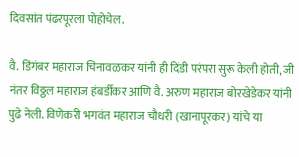दिवसांत पंढरपूरला पोहोचेल.

वै. डिंगंबर महाराज चिनावळकर यांनी ही दिंडी परंपरा सुरू केली होती, जी नंतर विठ्ठल महाराज हंबर्डीकर आणि वै. अरुण महाराज बोरखेडेकर यांनी पुढे नेली. विणेकरी भगवंत महाराज चौधरी (खानापूरकर) यांचे या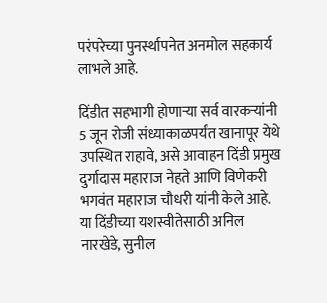परंपरेच्या पुनर्स्थापनेत अनमोल सहकार्य लाभले आहे.

दिंडीत सहभागी होणाऱ्या सर्व वारकऱ्यांनी 5 जून रोजी संध्याकाळपर्यंत खानापूर येथे उपस्थित राहावे, असे आवाहन दिंडी प्रमुख दुर्गादास महाराज नेहते आणि विणेकरी भगवंत महाराज चौधरी यांनी केले आहे. या दिंडीच्या यशस्वीतेसाठी अनिल नारखेडे, सुनील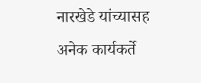नारखेडे यांच्यासह अनेक कार्यकर्ते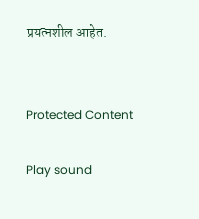प्रयत्नशील आहेत.


Protected Content

Play sound